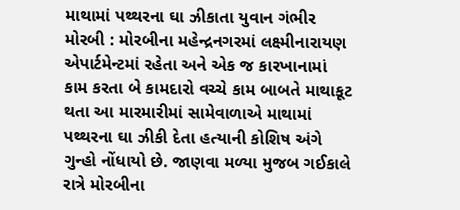માથામાં પથ્થરના ઘા ઝીકાતા યુવાન ગંભીર મોરબી : મોરબીના મહેન્દ્રનગરમાં લક્ષ્મીનારાયણ એપાર્ટમેન્ટમાં રહેતા અને એક જ કારખાનામાં કામ કરતા બે કામદારો વચ્ચે કામ બાબતે માથાકૂટ થતા આ મારમારીમાં સામેવાળાએ માથામાં પથ્થરના ઘા ઝીકી દેતા હત્યાની કોશિષ અંગે ગુન્હો નોંધાયો છે. જાણવા મળ્યા મુજબ ગઈકાલે રાત્રે મોરબીના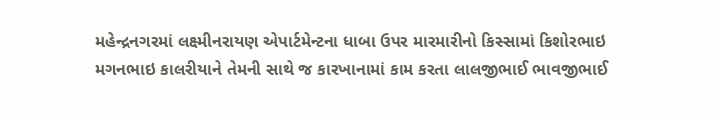મહેન્દ્રનગરમાં લક્ષ્મીનરાયણ એપાર્ટમેન્ટના ધાબા ઉપર મારમારીનો કિસ્સામાં કિશોરભાઇ મગનભાઇ કાલરીયાને તેમની સાથે જ કારખાનામાં કામ કરતા લાલજીભાઈ ભાવજીભાઈ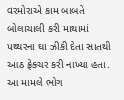વરમોરાએ કામ બાબતે બોલાચાલી કરી માથામાં પથ્થરના ઘા ઝીકી દેતા સાતથી આઠ ફ્રેક્ચર કરી નાખ્યા હતા. આ મામલે ભોગ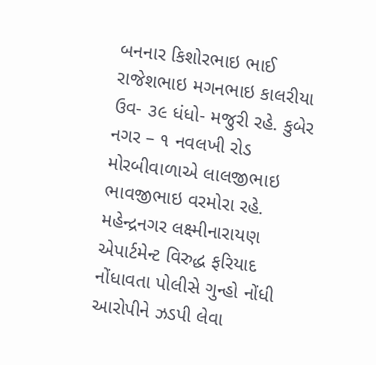બનનાર કિશોરભાઇ ભાઈ રાજેશભાઇ મગનભાઇ કાલરીયા ઉવ- ૩૯ ધંધો- મજુરી રહે. કુબેર નગર – ૧ નવલખી રોડ મોરબીવાળાએ લાલજીભાઇ ભાવજીભાઇ વરમોરા રહે. મહેન્દ્રનગર લક્ષ્મીનારાયણ એપાર્ટમેન્ટ વિરુદ્ધ ફરિયાદ નોંધાવતા પોલીસે ગુન્હો નોંધી આરોપીને ઝડપી લેવા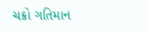ચક્રો ગતિમાન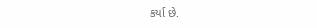કર્યા છે.